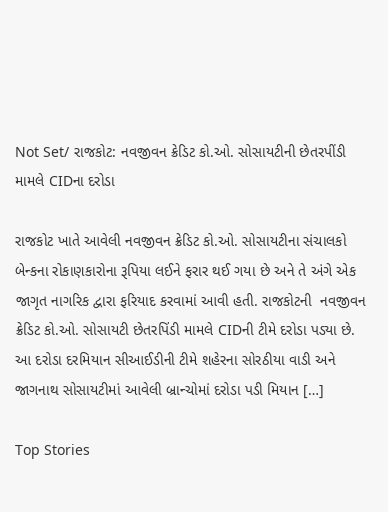Not Set/ રાજકોટ: નવજીવન ક્રેડિટ કો.ઓ. સોસાયટીની છેતરપીંડી મામલે CIDના દરોડા

રાજકોટ ખાતે આવેલી નવજીવન ક્રેડિટ કો.ઓ. સોસાયટીના સંચાલકો બેન્કના રોકાણકારોના રૂપિયા લઈને ફરાર થઈ ગયા છે અને તે અંગે એક જાગૃત નાગરિક દ્વારા ફરિયાદ કરવામાં આવી હતી. રાજકોટની  નવજીવન ક્રેડિટ કો.ઓ. સોસાયટી છેતરપિંડી મામલે CIDની ટીમે દરોડા પડ્યા છે. આ દરોડા દરમિયાન સીઆઈડીની ટીમે શહેરના સોરઠીયા વાડી અને જાગનાથ સોસાયટીમાં આવેલી બ્રાન્ચોમાં દરોડા પડી મિયાન […]

Top Stories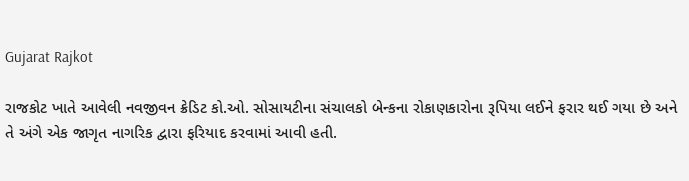Gujarat Rajkot

રાજકોટ ખાતે આવેલી નવજીવન ક્રેડિટ કો.ઓ. સોસાયટીના સંચાલકો બેન્કના રોકાણકારોના રૂપિયા લઈને ફરાર થઈ ગયા છે અને તે અંગે એક જાગૃત નાગરિક દ્વારા ફરિયાદ કરવામાં આવી હતી.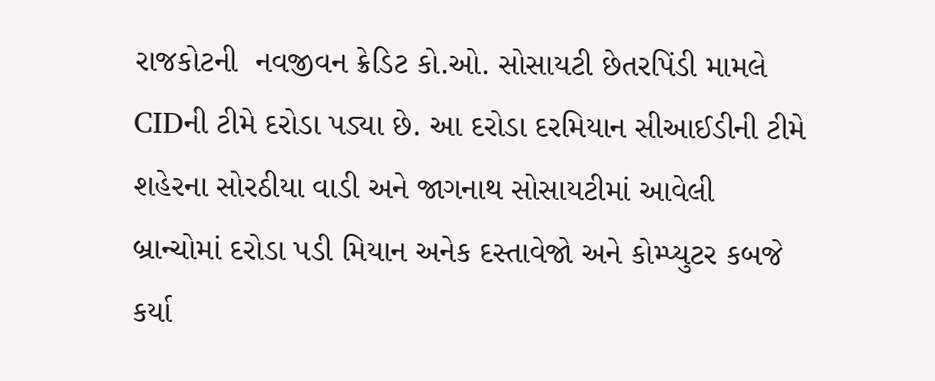રાજકોટની  નવજીવન ક્રેડિટ કો.ઓ. સોસાયટી છેતરપિંડી મામલે CIDની ટીમે દરોડા પડ્યા છે. આ દરોડા દરમિયાન સીઆઈડીની ટીમે શહેરના સોરઠીયા વાડી અને જાગનાથ સોસાયટીમાં આવેલી બ્રાન્ચોમાં દરોડા પડી મિયાન અનેક દસ્તાવેજો અને કોમ્પ્યુટર કબજે કર્યા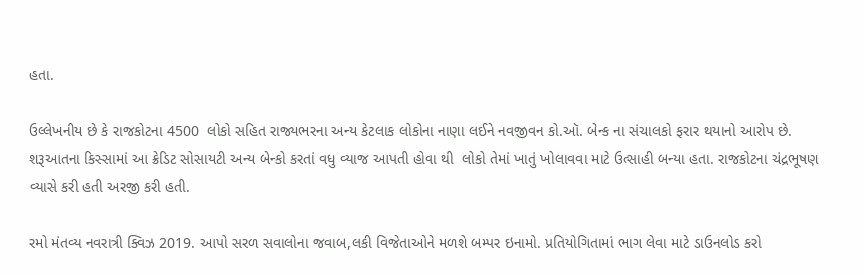હતા.

ઉલ્લેખનીય છે કે રાજકોટના 4500  લોકો સહિત રાજ્યભરના અન્ય કેટલાક લોકોના નાણા લઈને નવજીવન કો.ઑ. બેન્ક ના સંચાલકો ફરાર થયાનો આરોપ છે. શરૂઆતના કિસ્સામાં આ ક્રેડિટ સોસાયટી અન્ય બેન્કો કરતાં વધુ વ્યાજ આપતી હોવા થી  લોકો તેમાં ખાતું ખોલાવવા માટે ઉત્સાહી બન્યા હતા. રાજકોટના ચંદ્રભૂષણ વ્યાસે કરી હતી અરજી કરી હતી.

રમો મંતવ્ય નવરાત્રી ક્વિઝ 2019. આપો સરળ સવાલોના જવાબ,લકી વિજેતાઓને મળશે બમ્પર ઇનામો. પ્રતિયોગિતામાં ભાગ લેવા માટે ડાઉનલોડ કરો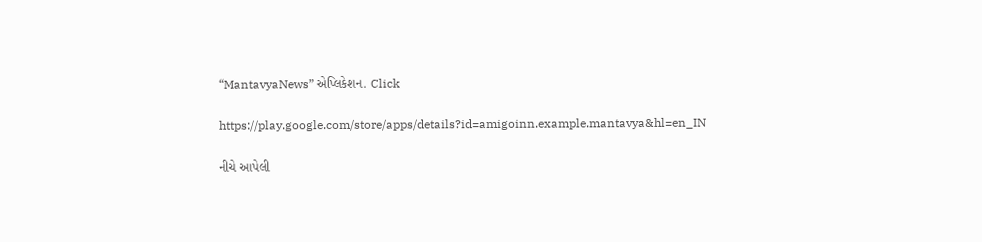“MantavyaNews” એપ્લિકેશન. Click

https://play.google.com/store/apps/details?id=amigoinn.example.mantavya&hl=en_IN

નીચે આપેલી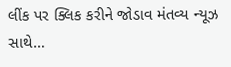લીંક પર ક્લિક કરીને જોડાવ મંતવ્ય ન્યૂઝ સાથે…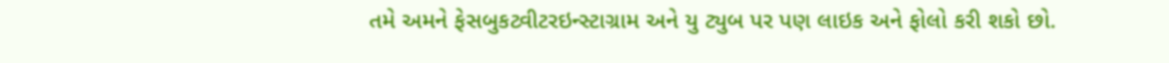તમે અમને ફેસબુકટ્વીટરઇન્સ્ટાગ્રામ અને યુ ટ્યુબ પર પણ લાઇક અને ફોલો કરી શકો છો.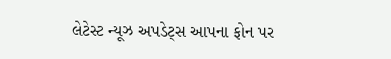લેટેસ્ટ ન્યૂઝ અપડેટ્સ આપના ફોન પર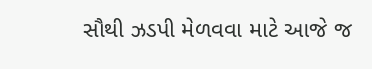સૌથી ઝડપી મેળવવા માટે આજે જ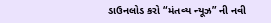ડાઉનલોડ કરો “મંતવ્ય ન્યૂઝ” ની નવી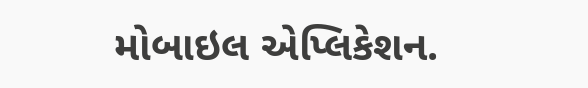મોબાઇલ એપ્લિકેશન.